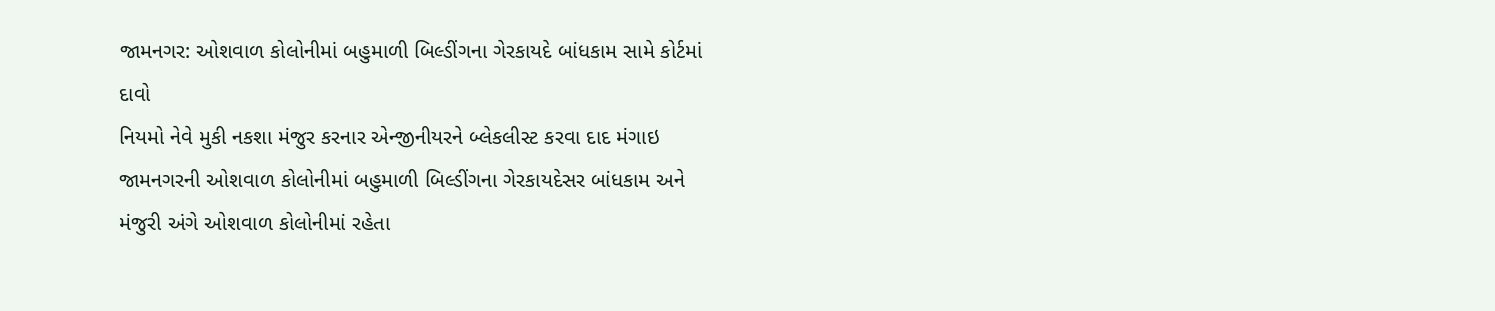જામનગર: ઓશવાળ કોલોનીમાં બહુમાળી બિલ્ડીંગના ગેરકાયદે બાંધકામ સામે કોર્ટમાં દાવો
નિયમો નેવે મુકી નકશા મંજુર કરનાર એન્જીનીયરને બ્લેકલીસ્ટ કરવા દાદ મંગાઇ
જામનગરની ઓશવાળ કોલોનીમાં બહુમાળી બિલ્ડીંગના ગેરકાયદેસર બાંધકામ અને મંજુરી અંગે ઓશવાળ કોલોનીમાં રહેતા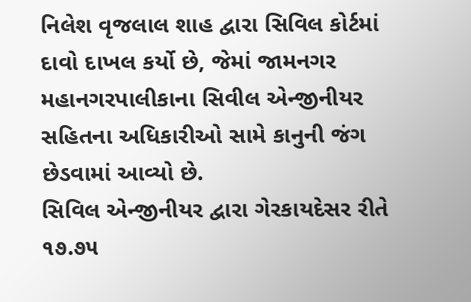નિલેશ વૃજલાલ શાહ દ્વારા સિવિલ કોર્ટમાં દાવો દાખલ કર્યો છે, જેમાં જામનગર મહાનગરપાલીકાના સિવીલ એન્જીનીયર સહિતના અધિકારીઓ સામે કાનુની જંગ છેડવામાં આવ્યો છે.
સિવિલ એન્જીનીયર દ્વારા ગેરકાયદેસર રીતે ૧૭.૭૫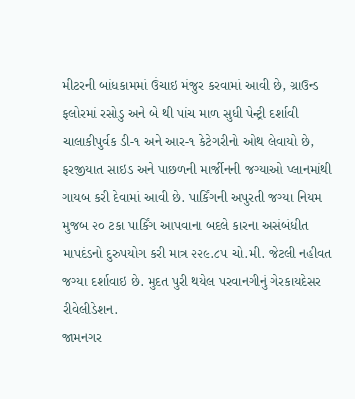મીટરની બાંધકામમાં ઉંચાઇ મંજુર કરવામાં આવી છે, ગ્રાઉન્ડ ફલોરમાં રસોડુ અને બે થી પાંચ માળ સુધી પેન્ટ્રી દર્શાવી ચાલાકીપુર્વક ડી-૧ અને આર-૧ કેટેગરીનો ઓથ લેવાયો છે, ફરજીયાત સાઇડ અને પાછળની માર્જીનની જગ્યાઓ પ્લાનમાંથી ગાયબ કરી દેવામાં આવી છે. પાર્કિંગની અપુરતી જગ્યા નિયમ મુજબ ૨૦ ટકા પાર્કિંગ આપવાના બદલે કારના અસંબંધીત માપદંડનો દુરુપયોગ કરી માત્ર ૨૨૯.૮૫ ચો.મી. જેટલી નહીવત જગ્યા દર્શાવાઇ છે. મુદત પુરી થયેલ પરવાનગીનું ગેરકાયદેસર રીવેલીડેશન.
જામનગર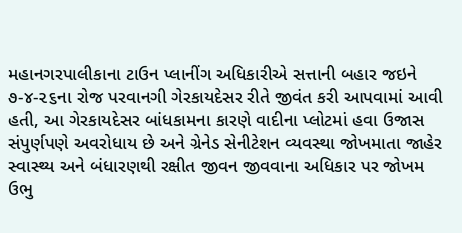મહાનગરપાલીકાના ટાઉન પ્લાનીંગ અધિકારીએ સત્તાની બહાર જઇને ૭-૪-૨૬ના રોજ પરવાનગી ગેરકાયદેસર રીતે જીવંત કરી આપવામાં આવી હતી, આ ગેરકાયદેસર બાંધકામના કારણે વાદીના પ્લોટમાં હવા ઉજાસ સંપુર્ણપણે અવરોધાય છે અને ગ્રેનેડ સેનીટેશન વ્યવસ્થા જોખમાતા જાહેર સ્વાસ્થ્ય અને બંધારણથી રક્ષીત જીવન જીવવાના અધિકાર પર જોખમ ઉભુ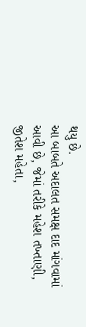થયુ છે.
આ બાબતે અદાલત સમક્ષ દાદ માંગવામાં આવી છે, જેમાં તરીકે મહેશ તખ્તાણી, જીતેશ મહેતા,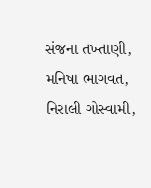સંજના તખ્તાણી, મનિષા ભાગવત, નિરાલી ગોસ્વામી,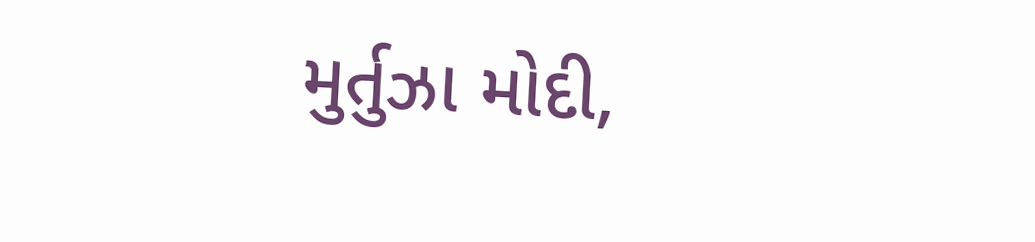મુર્તુઝા મોદી,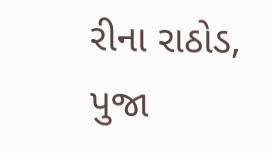રીના રાઠોડ, પુજા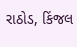રાઠોડ, કિંજલ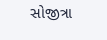સોજીત્રા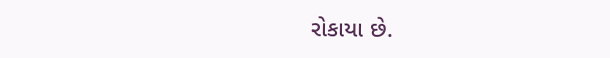રોકાયા છે.